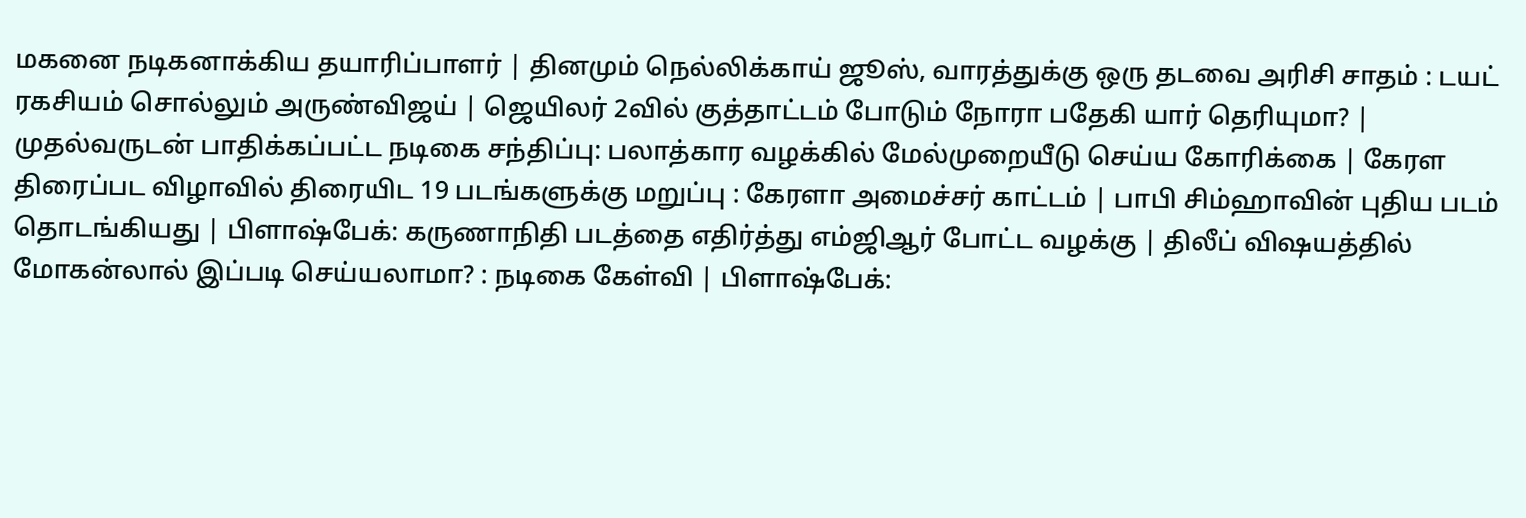மகனை நடிகனாக்கிய தயாரிப்பாளர் | தினமும் நெல்லிக்காய் ஜூஸ், வாரத்துக்கு ஒரு தடவை அரிசி சாதம் : டயட் ரகசியம் சொல்லும் அருண்விஜய் | ஜெயிலர் 2வில் குத்தாட்டம் போடும் நோரா பதேகி யார் தெரியுமா? | முதல்வருடன் பாதிக்கப்பட்ட நடிகை சந்திப்பு: பலாத்கார வழக்கில் மேல்முறையீடு செய்ய கோரிக்கை | கேரள திரைப்பட விழாவில் திரையிட 19 படங்களுக்கு மறுப்பு : கேரளா அமைச்சர் காட்டம் | பாபி சிம்ஹாவின் புதிய படம் தொடங்கியது | பிளாஷ்பேக்: கருணாநிதி படத்தை எதிர்த்து எம்ஜிஆர் போட்ட வழக்கு | திலீப் விஷயத்தில் மோகன்லால் இப்படி செய்யலாமா? : நடிகை கேள்வி | பிளாஷ்பேக்: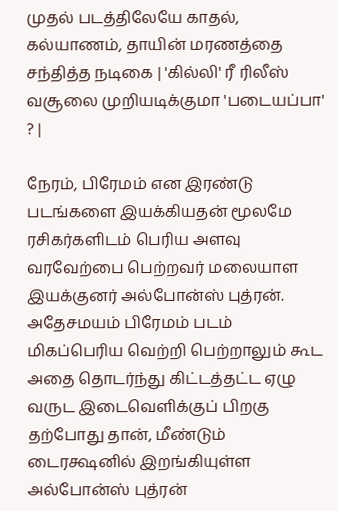முதல் படத்திலேயே காதல், கல்யாணம், தாயின் மரணத்தை சந்தித்த நடிகை | 'கில்லி' ரீ ரிலீஸ் வசூலை முறியடிக்குமா 'படையப்பா' ? |

நேரம், பிரேமம் என இரண்டு படங்களை இயக்கியதன் மூலமே ரசிகர்களிடம் பெரிய அளவு வரவேற்பை பெற்றவர் மலையாள இயக்குனர் அல்போன்ஸ் புத்ரன். அதேசமயம் பிரேமம் படம் மிகப்பெரிய வெற்றி பெற்றாலும் கூட அதை தொடர்ந்து கிட்டத்தட்ட ஏழு வருட இடைவெளிக்குப் பிறகு தற்போது தான், மீண்டும் டைரக்ஷனில் இறங்கியுள்ள அல்போன்ஸ் புத்ரன்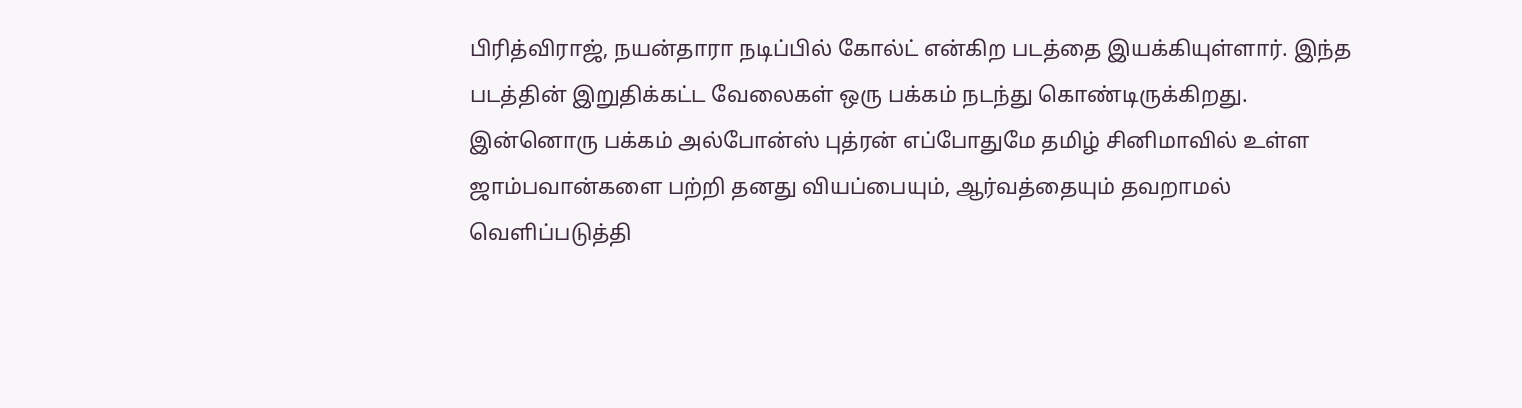பிரித்விராஜ், நயன்தாரா நடிப்பில் கோல்ட் என்கிற படத்தை இயக்கியுள்ளார். இந்த படத்தின் இறுதிக்கட்ட வேலைகள் ஒரு பக்கம் நடந்து கொண்டிருக்கிறது.
இன்னொரு பக்கம் அல்போன்ஸ் புத்ரன் எப்போதுமே தமிழ் சினிமாவில் உள்ள ஜாம்பவான்களை பற்றி தனது வியப்பையும், ஆர்வத்தையும் தவறாமல் வெளிப்படுத்தி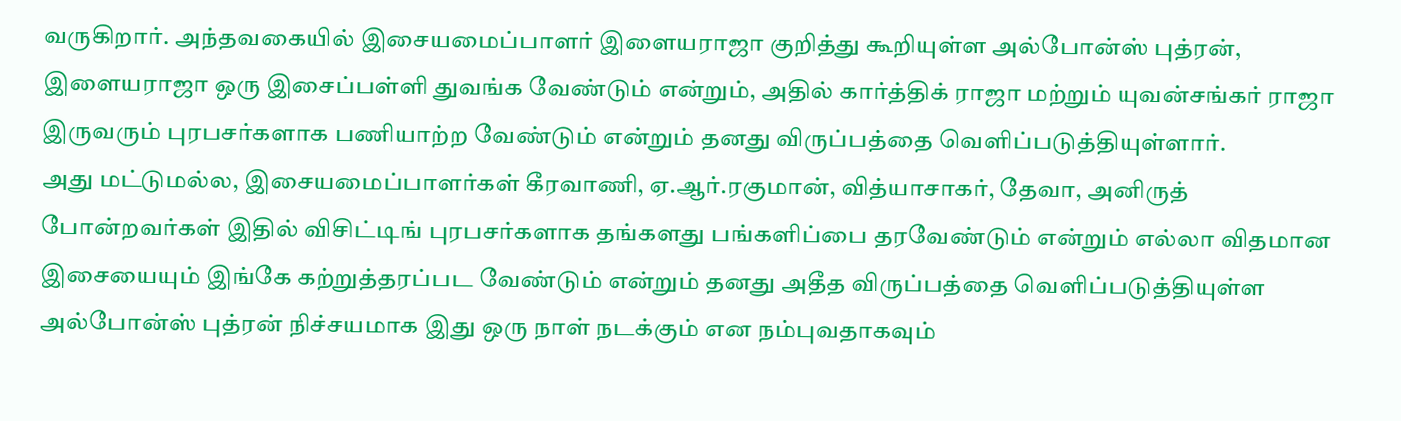வருகிறார். அந்தவகையில் இசையமைப்பாளர் இளையராஜா குறித்து கூறியுள்ள அல்போன்ஸ் புத்ரன், இளையராஜா ஒரு இசைப்பள்ளி துவங்க வேண்டும் என்றும், அதில் கார்த்திக் ராஜா மற்றும் யுவன்சங்கர் ராஜா இருவரும் புரபசர்களாக பணியாற்ற வேண்டும் என்றும் தனது விருப்பத்தை வெளிப்படுத்தியுள்ளார்.
அது மட்டுமல்ல, இசையமைப்பாளர்கள் கீரவாணி, ஏ.ஆர்.ரகுமான், வித்யாசாகர், தேவா, அனிருத் போன்றவர்கள் இதில் விசிட்டிங் புரபசர்களாக தங்களது பங்களிப்பை தரவேண்டும் என்றும் எல்லா விதமான இசையையும் இங்கே கற்றுத்தரப்பட வேண்டும் என்றும் தனது அதீத விருப்பத்தை வெளிப்படுத்தியுள்ள அல்போன்ஸ் புத்ரன் நிச்சயமாக இது ஒரு நாள் நடக்கும் என நம்புவதாகவும்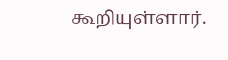கூறியுள்ளார்.